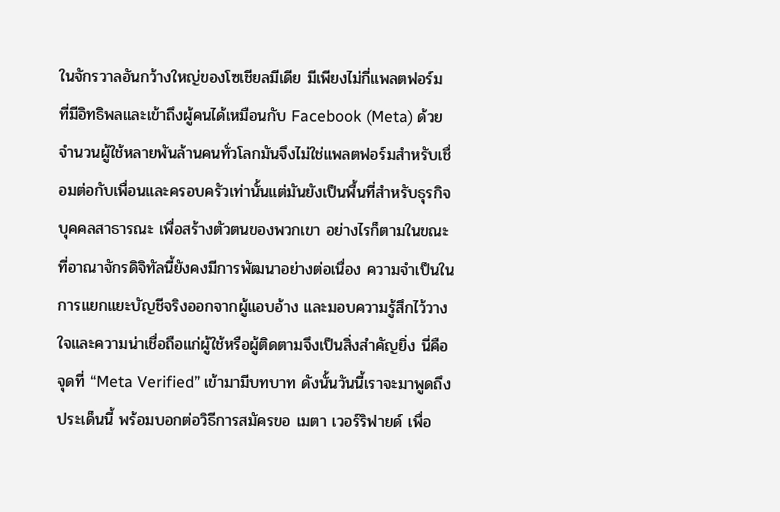ในจักรวาลอันกว้างใหญ่ของโซเชียลมีเดีย มีเพียงไม่กี่แพลตฟอร์ม ที่มีอิทธิพลและเข้าถึงผู้คนได้เหมือนกับ Facebook (Meta) ด้วยจำนวนผู้ใช้หลายพันล้านคนทั่วโลกมันจึงไม่ใช่แพลตฟอร์มสำหรับเชื่อมต่อกับเพื่อนและครอบครัวเท่านั้นแต่มันยังเป็นพื้นที่สำหรับธุรกิจ บุคคลสาธารณะ เพื่อสร้างตัวตนของพวกเขา อย่างไรก็ตามในขณะที่อาณาจักรดิจิทัลนี้ยังคงมีการพัฒนาอย่างต่อเนื่อง ความจำเป็นในการแยกแยะบัญชีจริงออกจากผู้แอบอ้าง และมอบความรู้สึกไว้วางใจและความน่าเชื่อถือแก่ผู้ใช้หรือผู้ติดตามจึงเป็นสิ่งสำคัญยิ่ง นี่คือจุดที่ “Meta Verified” เข้ามามีบทบาท ดังนั้นวันนี้เราจะมาพูดถึงประเด็นนี้ พร้อมบอกต่อวิธีการสมัครขอ เมตา เวอร์ริฟายด์ เพื่อ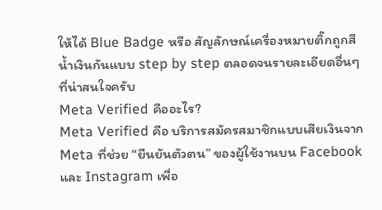ให้ได้ Blue Badge หรือ สัญลักษณ์เครื่องหมายติ๊กถูกสีน้ำเงินกันแบบ step by step ตลอดจนรายละเอียดอื่นๆ ที่น่าสนใจครับ
Meta Verified คืออะไร?
Meta Verified คือ บริการสมัครสมาชิกแบบเสียเงินจาก Meta ที่ช่วย “ยืนยันตัวตน” ของผู้ใช้งานบน Facebook และ Instagram เพื่อ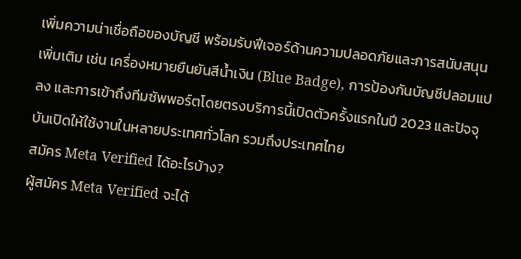เพิ่มความน่าเชื่อถือของบัญชี พร้อมรับฟีเจอร์ด้านความปลอดภัยและการสนับสนุนเพิ่มเติม เช่น เครื่องหมายยืนยันสีน้ำเงิน (Blue Badge), การป้องกันบัญชีปลอมแปลง และการเข้าถึงทีมซัพพอร์ตโดยตรงบริการนี้เปิดตัวครั้งแรกในปี 2023 และปัจจุบันเปิดให้ใช้งานในหลายประเทศทั่วโลก รวมถึงประเทศไทย
สมัคร Meta Verified ได้อะไรบ้าง?
ผู้สมัคร Meta Verified จะได้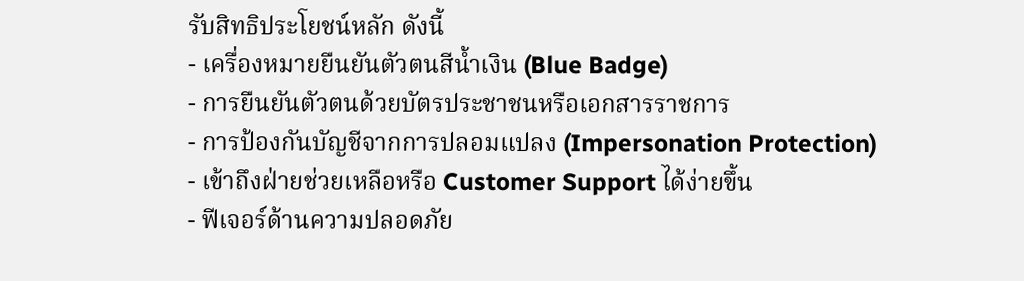รับสิทธิประโยชน์หลัก ดังนี้
- เครื่องหมายยืนยันตัวตนสีน้ำเงิน (Blue Badge)
- การยืนยันตัวตนด้วยบัตรประชาชนหรือเอกสารราชการ
- การป้องกันบัญชีจากการปลอมแปลง (Impersonation Protection)
- เข้าถึงฝ่ายช่วยเหลือหรือ Customer Support ได้ง่ายขึ้น
- ฟีเจอร์ด้านความปลอดภัย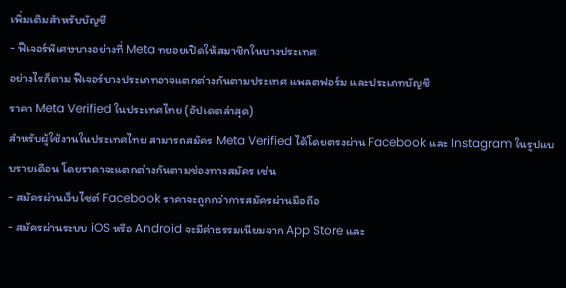เพิ่มเติมสำหรับบัญชี
- ฟีเจอร์พิเศษบางอย่างที่ Meta ทยอยเปิดให้สมาชิกในบางประเทศ
อย่างไรก็ตาม ฟีเจอร์บางประเภทอาจแตกต่างกันตามประเทศ แพลตฟอร์ม และประเภทบัญชี
ราคา Meta Verified ในประเทศไทย (อัปเดตล่าสุด)
สำหรับผู้ใช้งานในประเทศไทย สามารถสมัคร Meta Verified ได้โดยตรงผ่าน Facebook และ Instagram ในรูปแบบรายเดือน โดยราคาจะแตกต่างกันตามช่องทางสมัคร เช่น
- สมัครผ่านเว็บไซต์ Facebook ราคาจะถูกกว่าการสมัครผ่านมือถือ
- สมัครผ่านระบบ iOS หรือ Android จะมีค่าธรรมเนียมจาก App Store และ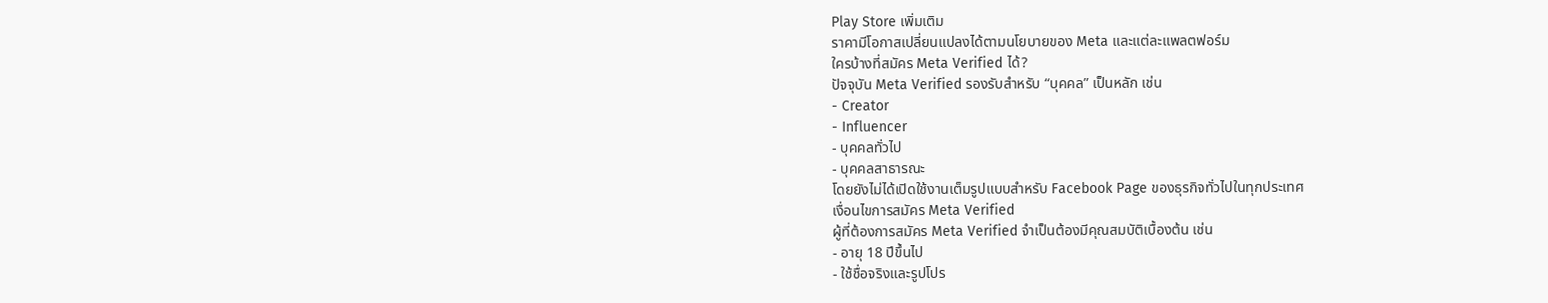Play Store เพิ่มเติม
ราคามีโอกาสเปลี่ยนแปลงได้ตามนโยบายของ Meta และแต่ละแพลตฟอร์ม
ใครบ้างที่สมัคร Meta Verified ได้?
ปัจจุบัน Meta Verified รองรับสำหรับ “บุคคล” เป็นหลัก เช่น
- Creator
- Influencer
- บุคคลทั่วไป
- บุคคลสาธารณะ
โดยยังไม่ได้เปิดใช้งานเต็มรูปแบบสำหรับ Facebook Page ของธุรกิจทั่วไปในทุกประเทศ
เงื่อนไขการสมัคร Meta Verified
ผู้ที่ต้องการสมัคร Meta Verified จำเป็นต้องมีคุณสมบัติเบื้องต้น เช่น
- อายุ 18 ปีขึ้นไป
- ใช้ชื่อจริงและรูปโปร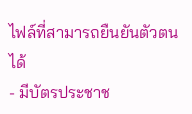ไฟล์ที่สามารถยืนยันตัวตนได้
- มีบัตรประชาช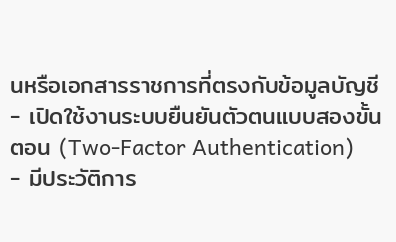นหรือเอกสารราชการที่ตรงกับข้อมูลบัญชี
- เปิดใช้งานระบบยืนยันตัวตนแบบสองขั้นตอน (Two-Factor Authentication)
- มีประวัติการ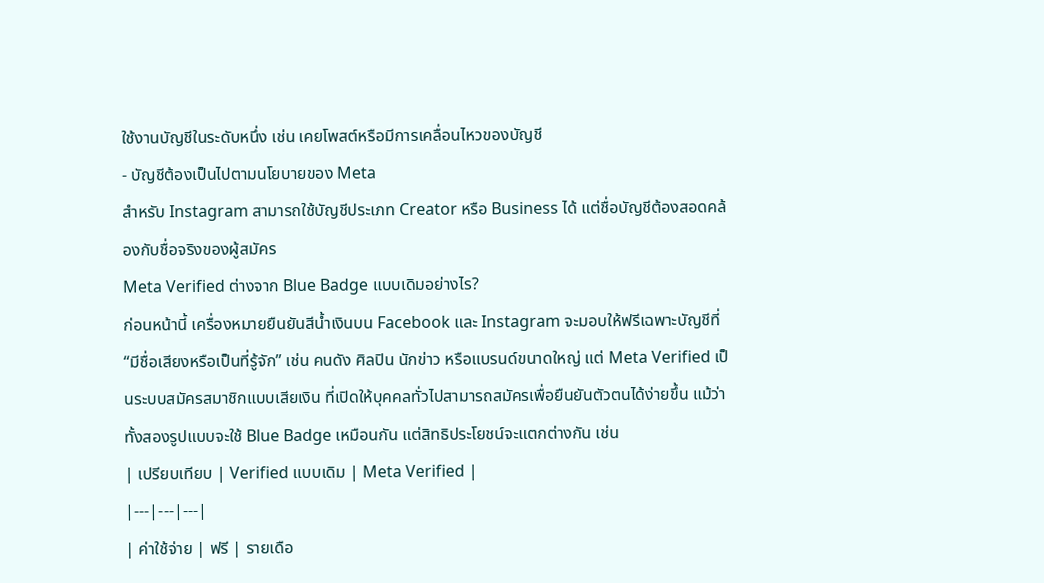ใช้งานบัญชีในระดับหนึ่ง เช่น เคยโพสต์หรือมีการเคลื่อนไหวของบัญชี
- บัญชีต้องเป็นไปตามนโยบายของ Meta
สำหรับ Instagram สามารถใช้บัญชีประเภท Creator หรือ Business ได้ แต่ชื่อบัญชีต้องสอดคล้องกับชื่อจริงของผู้สมัคร
Meta Verified ต่างจาก Blue Badge แบบเดิมอย่างไร?
ก่อนหน้านี้ เครื่องหมายยืนยันสีน้ำเงินบน Facebook และ Instagram จะมอบให้ฟรีเฉพาะบัญชีที่ “มีชื่อเสียงหรือเป็นที่รู้จัก” เช่น คนดัง ศิลปิน นักข่าว หรือแบรนด์ขนาดใหญ่ แต่ Meta Verified เป็นระบบสมัครสมาชิกแบบเสียเงิน ที่เปิดให้บุคคลทั่วไปสามารถสมัครเพื่อยืนยันตัวตนได้ง่ายขึ้น แม้ว่าทั้งสองรูปแบบจะใช้ Blue Badge เหมือนกัน แต่สิทธิประโยชน์จะแตกต่างกัน เช่น
| เปรียบเทียบ | Verified แบบเดิม | Meta Verified |
|---|---|---|
| ค่าใช้จ่าย | ฟรี | รายเดือ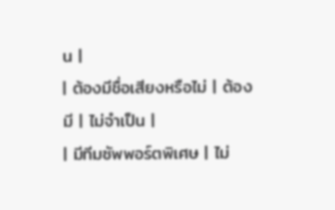น |
| ต้องมีชื่อเสียงหรือไม่ | ต้องมี | ไม่จำเป็น |
| มีทีมซัพพอร์ตพิเศษ | ไม่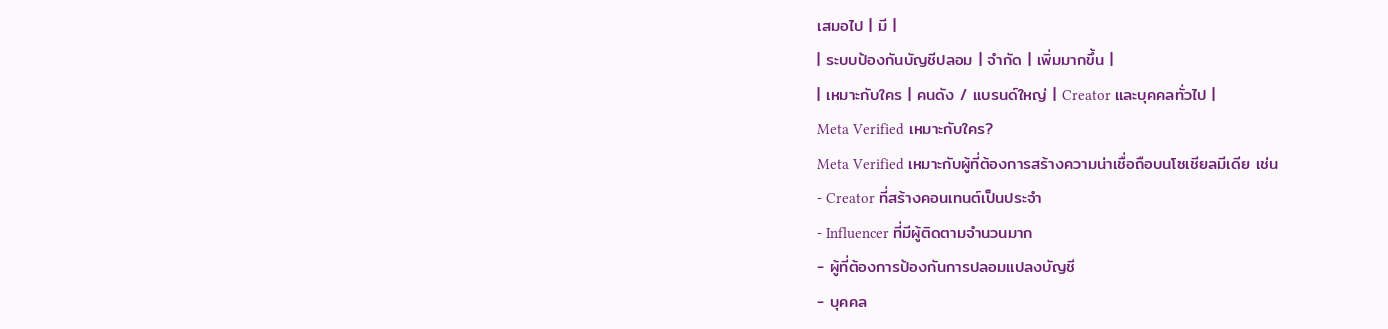เสมอไป | มี |
| ระบบป้องกันบัญชีปลอม | จำกัด | เพิ่มมากขึ้น |
| เหมาะกับใคร | คนดัง / แบรนด์ใหญ่ | Creator และบุคคลทั่วไป |
Meta Verified เหมาะกับใคร?
Meta Verified เหมาะกับผู้ที่ต้องการสร้างความน่าเชื่อถือบนโซเชียลมีเดีย เช่น
- Creator ที่สร้างคอนเทนต์เป็นประจำ
- Influencer ที่มีผู้ติดตามจำนวนมาก
- ผู้ที่ต้องการป้องกันการปลอมแปลงบัญชี
- บุคคล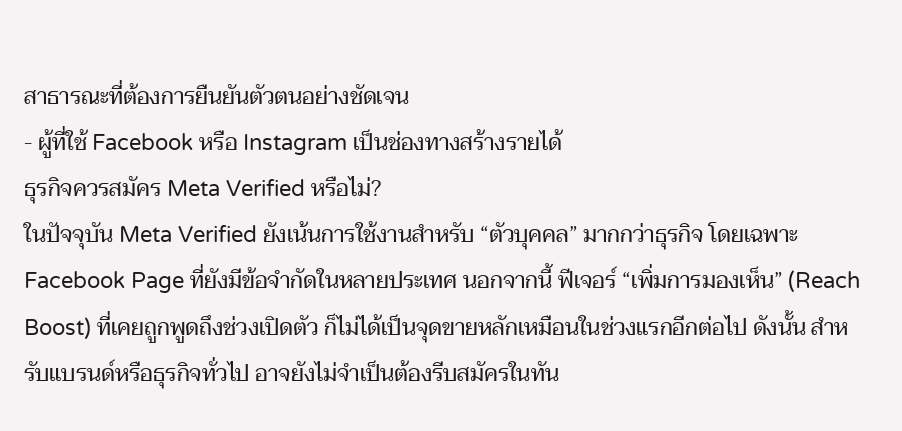สาธารณะที่ต้องการยืนยันตัวตนอย่างชัดเจน
- ผู้ที่ใช้ Facebook หรือ Instagram เป็นช่องทางสร้างรายได้
ธุรกิจควรสมัคร Meta Verified หรือไม่?
ในปัจจุบัน Meta Verified ยังเน้นการใช้งานสำหรับ “ตัวบุคคล” มากกว่าธุรกิจ โดยเฉพาะ Facebook Page ที่ยังมีข้อจำกัดในหลายประเทศ นอกจากนี้ ฟีเจอร์ “เพิ่มการมองเห็น” (Reach Boost) ที่เคยถูกพูดถึงช่วงเปิดตัว ก็ไม่ได้เป็นจุดขายหลักเหมือนในช่วงแรกอีกต่อไป ดังนั้น สำหรับแบรนด์หรือธุรกิจทั่วไป อาจยังไม่จำเป็นต้องรีบสมัครในทัน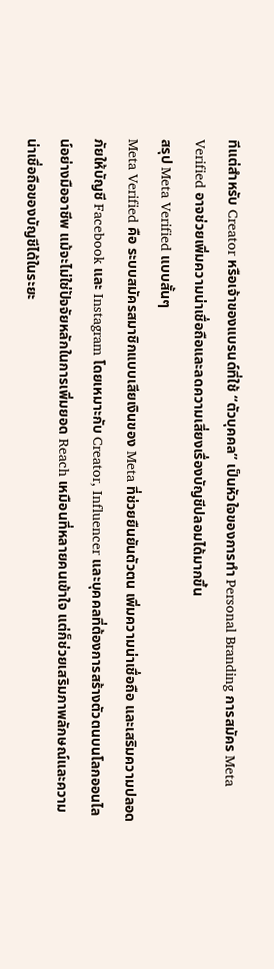ทีแต่สำหรับ Creator หรือเจ้าของแบรนด์ที่ใช้ “ตัวบุคคล” เป็นหัวใจของการทำ Personal Branding การสมัคร Meta Verified อาจช่วยเพิ่มความน่าเชื่อถือและลดความเสี่ยงเรื่องบัญชีปลอมได้มากขึ้น
สรุป Meta Verified แบบสั้นๆ
Meta Verified คือ ระบบสมัครสมาชิกแบบเสียเงินของ Meta ที่ช่วยยืนยันตัวตน เพิ่มความน่าเชื่อถือ และเสริมความปลอดภัยให้บัญชี Facebook และ Instagram โดยเหมาะกับ Creator, Influencer และบุคคลที่ต้องการสร้างตัวตนบนโลกออนไลน์อย่างมืออาชีพ แม้จะไม่ใช่ปัจจัยหลักในการเพิ่มยอด Reach เหมือนที่หลายคนเข้าใจ แต่ก็ช่วยเสริมภาพลักษณ์และความน่าเชื่อถือของบัญชีได้ในระยะ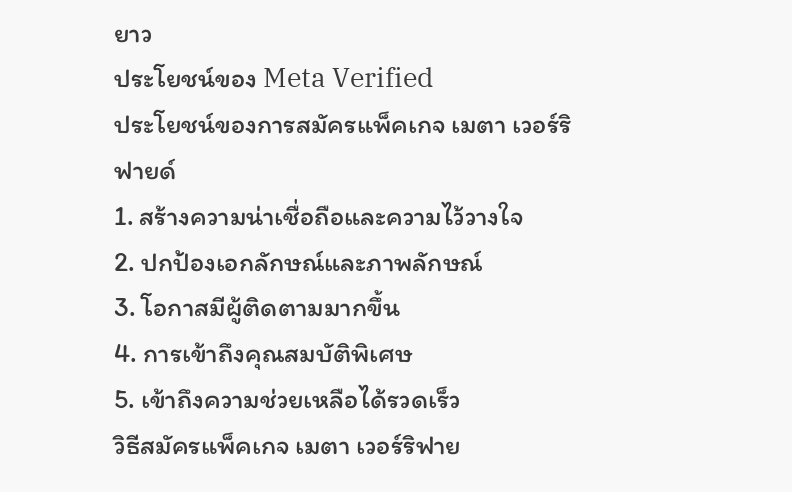ยาว
ประโยชน์ของ Meta Verified
ประโยชน์ของการสมัครแพ็คเกจ เมตา เวอร์ริฟายด์
1. สร้างความน่าเชื่อถือและความไว้วางใจ
2. ปกป้องเอกลักษณ์และภาพลักษณ์
3. โอกาสมีผู้ติดตามมากขึ้น
4. การเข้าถึงคุณสมบัติพิเศษ
5. เข้าถึงความช่วยเหลือได้รวดเร็ว
วิธีสมัครแพ็คเกจ เมตา เวอร์ริฟาย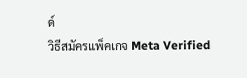ด์
วิธีสมัครแพ็คเกจ Meta Verified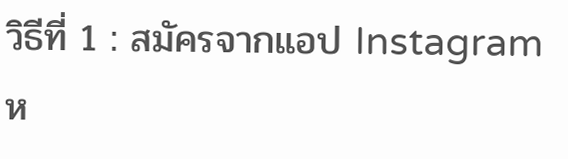วิธีที่ 1 : สมัครจากแอป Instagram ห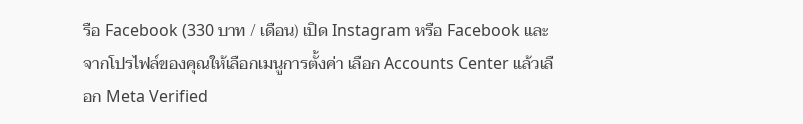รือ Facebook (330 บาท / เดือน) เปิด Instagram หรือ Facebook และจากโปรไฟล์ของคุณให้เลือกเมนูการตั้งค่า เลือก Accounts Center แล้วเลือก Meta Verified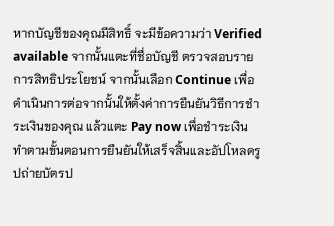หากบัญชีของคุณมีสิทธิ์ จะมีข้อความว่า Verified available จากนั้นแตะที่ชื่อบัญชี ตรวจสอบรายการสิทธิประโยชน์ จากนั้นเลือก Continue เพื่อดำเนินการต่อจากนั้นให้ตั้งค่าการยืนยันวิธีการชำระเงินของคุณ แล้วแตะ Pay now เพื่อชำระเงิน
ทำตามขั้นตอนการยืนยันให้เสร็จสิ้นและอัปโหลดรูปถ่ายบัตรป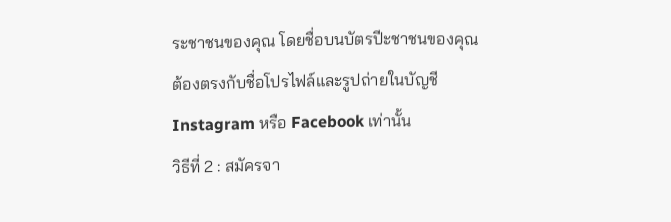ระชาชนของคุณ โดยชื่อบนบัตรปีะชาชนของคุณต้องตรงกับชื่อโปรไฟล์และรูปถ่ายในบัญชี Instagram หรือ Facebook เท่านั้น
วิธีที่ 2 : สมัครจา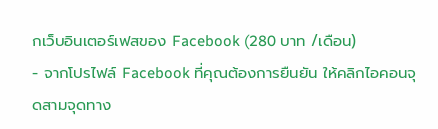กเว็บอินเตอร์เฟสของ Facebook (280 บาท /เดือน)
- จากโปรไฟล์ Facebook ที่คุณต้องการยืนยัน ให้คลิกไอคอนจุดสามจุดทาง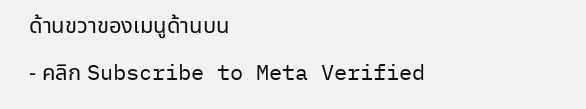ด้านขวาของเมนูด้านบน
- คลิก Subscribe to Meta Verified